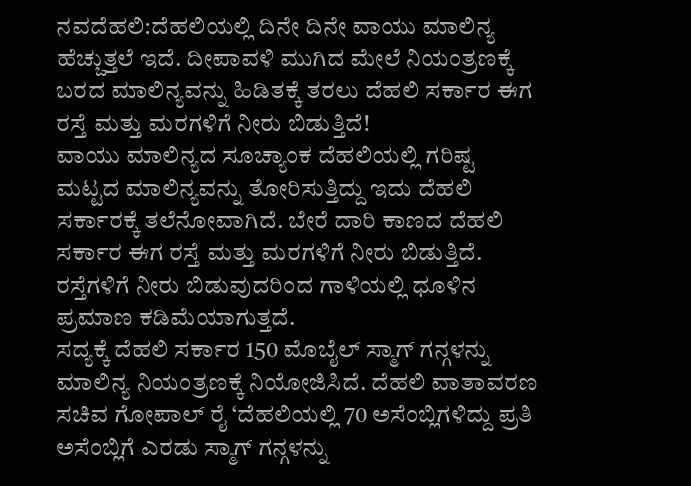ನವದೆಹಲಿ:ದೆಹಲಿಯಲ್ಲಿ ದಿನೇ ದಿನೇ ವಾಯು ಮಾಲಿನ್ಯ ಹೆಚ್ಚುತ್ತಲೆ ಇದೆ. ದೀಪಾವಳಿ ಮುಗಿದ ಮೇಲೆ ನಿಯಂತ್ರಣಕ್ಕೆ ಬರದ ಮಾಲಿನ್ಯವನ್ನು ಹಿಡಿತಕ್ಕೆ ತರಲು ದೆಹಲಿ ಸರ್ಕಾರ ಈಗ ರಸ್ತೆ ಮತ್ತು ಮರಗಳಿಗೆ ನೀರು ಬಿಡುತ್ತಿದೆ!
ವಾಯು ಮಾಲಿನ್ಯದ ಸೂಚ್ಯಾಂಕ ದೆಹಲಿಯಲ್ಲಿ ಗರಿಷ್ಟ ಮಟ್ಟದ ಮಾಲಿನ್ಯವನ್ನು ತೋರಿಸುತ್ತಿದ್ದು ಇದು ದೆಹಲಿ ಸರ್ಕಾರಕ್ಕೆ ತಲೆನೋವಾಗಿದೆ. ಬೇರೆ ದಾರಿ ಕಾಣದ ದೆಹಲಿ ಸರ್ಕಾರ ಈಗ ರಸ್ತೆ ಮತ್ತು ಮರಗಳಿಗೆ ನೀರು ಬಿಡುತ್ತಿದೆ. ರಸ್ತೆಗಳಿಗೆ ನೀರು ಬಿಡುವುದರಿಂದ ಗಾಳಿಯಲ್ಲಿ ಧೂಳಿನ ಪ್ರಮಾಣ ಕಡಿಮೆಯಾಗುತ್ತದೆ.
ಸದ್ಯಕ್ಕೆ ದೆಹಲಿ ಸರ್ಕಾರ 150 ಮೊಬೈಲ್ ಸ್ಮಾಗ್ ಗನ್ಗಳನ್ನು ಮಾಲಿನ್ಯ ನಿಯಂತ್ರಣಕ್ಕೆ ನಿಯೋಜಿಸಿದೆ. ದೆಹಲಿ ವಾತಾವರಣ ಸಚಿವ ಗೋಪಾಲ್ ರೈ ‘ದೆಹಲಿಯಲ್ಲಿ 70 ಅಸೆಂಬ್ಲಿಗಳಿದ್ದು ಪ್ರತಿ ಅಸೆಂಬ್ಲಿಗೆ ಎರಡು ಸ್ಮಾಗ್ ಗನ್ಗಳನ್ನು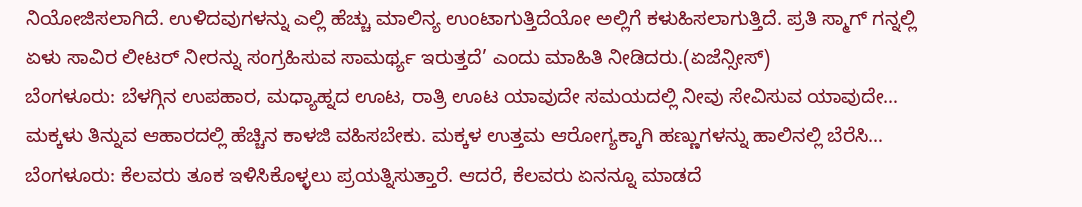ನಿಯೋಜಿಸಲಾಗಿದೆ. ಉಳಿದವುಗಳನ್ನು ಎಲ್ಲಿ ಹೆಚ್ಚು ಮಾಲಿನ್ಯ ಉಂಟಾಗುತ್ತಿದೆಯೋ ಅಲ್ಲಿಗೆ ಕಳುಹಿಸಲಾಗುತ್ತಿದೆ. ಪ್ರತಿ ಸ್ಮಾಗ್ ಗನ್ನಲ್ಲಿ ಏಳು ಸಾವಿರ ಲೀಟರ್ ನೀರನ್ನು ಸಂಗ್ರಹಿಸುವ ಸಾಮರ್ಥ್ಯ ಇರುತ್ತದೆ’ ಎಂದು ಮಾಹಿತಿ ನೀಡಿದರು.(ಏಜೆನ್ಸೀಸ್)
ಬೆಂಗಳೂರು: ಬೆಳಗ್ಗಿನ ಉಪಹಾರ, ಮಧ್ಯಾಹ್ನದ ಊಟ, ರಾತ್ರಿ ಊಟ ಯಾವುದೇ ಸಮಯದಲ್ಲಿ ನೀವು ಸೇವಿಸುವ ಯಾವುದೇ…
ಮಕ್ಕಳು ತಿನ್ನುವ ಆಹಾರದಲ್ಲಿ ಹೆಚ್ಚಿನ ಕಾಳಜಿ ವಹಿಸಬೇಕು. ಮಕ್ಕಳ ಉತ್ತಮ ಆರೋಗ್ಯಕ್ಕಾಗಿ ಹಣ್ಣುಗಳನ್ನು ಹಾಲಿನಲ್ಲಿ ಬೆರೆಸಿ…
ಬೆಂಗಳೂರು: ಕೆಲವರು ತೂಕ ಇಳಿಸಿಕೊಳ್ಳಲು ಪ್ರಯತ್ನಿಸುತ್ತಾರೆ. ಆದರೆ, ಕೆಲವರು ಏನನ್ನೂ ಮಾಡದೆ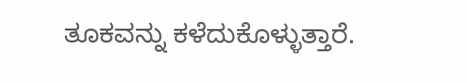ತೂಕವನ್ನು ಕಳೆದುಕೊಳ್ಳುತ್ತಾರೆ.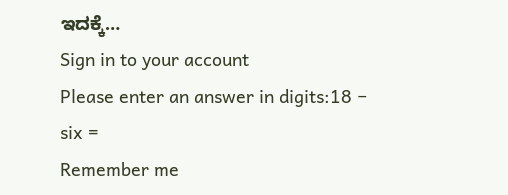ಇದಕ್ಕೆ…
Sign in to your account
Please enter an answer in digits:18 − six =
Remember me